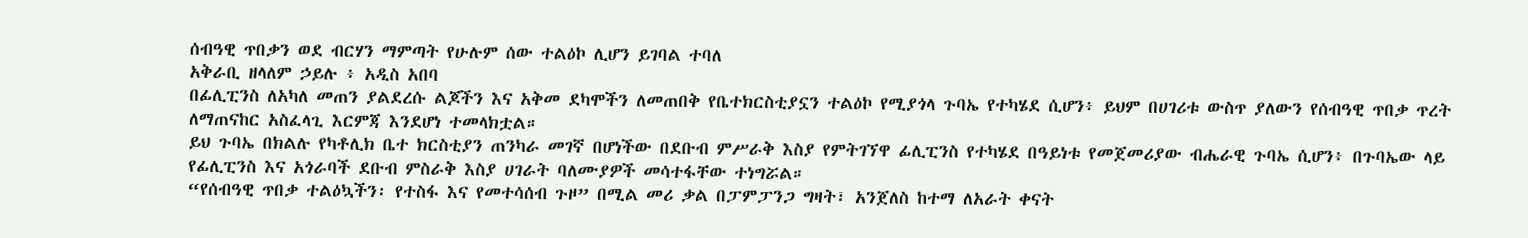ሰብዓዊ ጥበቃን ወደ ብርሃን ማምጣት የሁሉም ሰው ተልዕኮ ሊሆን ይገባል ተባለ
አቅራቢ ዘላለም ኃይሉ ፥ አዲስ አበባ
በፊሊፒንስ ለአካለ መጠን ያልደረሱ ልጆችን እና አቅመ ደካሞችን ለመጠበቅ የቤተክርስቲያኗን ተልዕኮ የሚያጎላ ጉባኤ የተካሄደ ሲሆን፥ ይህም በሀገሪቱ ውስጥ ያለውን የሰብዓዊ ጥበቃ ጥረት ለማጠናከር አስፈላጊ እርምጃ እንደሆነ ተመላክቷል።
ይህ ጉባኤ በክልሉ የካቶሊክ ቤተ ክርስቲያን ጠንካራ መገኛ በሆነችው በደቡብ ምሥራቅ እስያ የምትገኘዋ ፊሊፒንስ የተካሄደ በዓይነቱ የመጀመሪያው ብሔራዊ ጉባኤ ሲሆን፥ በጉባኤው ላይ የፊሊፒንስ እና አጎራባች ደቡብ ምስራቅ እስያ ሀገራት ባለሙያዎች መሳተፋቸው ተነግሯል።
“የሰብዓዊ ጥበቃ ተልዕኳችን፡ የተስፋ እና የመተሳሰብ ጉዞ” በሚል መሪ ቃል በፓምፓንጋ ግዛት፣ አንጀለስ ከተማ ለአራት ቀናት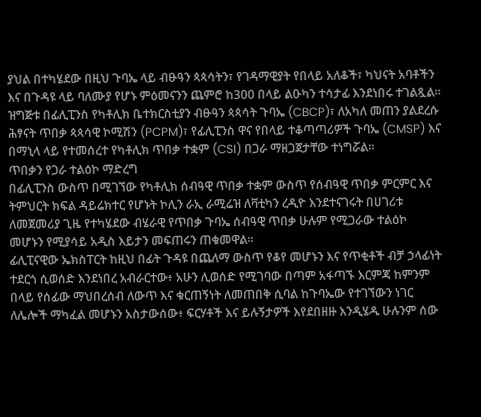ያህል በተካሄደው በዚህ ጉባኤ ላይ ብፁዓን ጳጳሳትን፣ የገዳማዊያት የበላይ አለቆች፣ ካህናት አባቶችን እና በጉዳዩ ላይ ባለሙያ የሆኑ ምዕመናንን ጨምሮ ከ300 በላይ ልዑካን ተሳታፊ እንደነበሩ ተገልጿል።
ዝግጅቱ በፊሊፒንስ የካቶሊክ ቤተክርስቲያን ብፁዓን ጳጳሳት ጉባኤ (CBCP)፣ ለአካለ መጠን ያልደረሱ ሕፃናት ጥበቃ ጳጳሳዊ ኮሚሽን (PCPM)፣ የፊሊፒንስ ዋና የበላይ ተቆጣጣሪዎች ጉባኤ (CMSP) እና በማኒላ ላይ የተመሰረተ የካቶሊክ ጥበቃ ተቋም (CSI) በጋራ ማዘጋጀታቸው ተነግሯል።
ጥበቃን የጋራ ተልዕኮ ማድረግ
በፊሊፒንስ ውስጥ በሚገኘው የካቶሊክ ሰብዓዊ ጥበቃ ተቋም ውስጥ የሰብዓዊ ጥበቃ ምርምር እና ትምህርት ክፍል ዳይሬክተር የሆኑት ኮሊን ራኢ ራሚሬዝ ለቫቲካን ረዲዮ እንደተናገሩት በሀገሪቱ ለመጀመሪያ ጊዜ የተካሄደው ብሄራዊ የጥበቃ ጉባኤ ሰብዓዊ ጥበቃ ሁሉም የሚጋራው ተልዕኮ መሆኑን የሚያሳይ አዲስ እይታን መፍጠሩን ጠቁመዋል።
ፊሊፒናዊው ኤክስፐርት ከዚህ በፊት ጉዳዩ በጨለማ ውስጥ የቆየ መሆኑን እና የጥቂቶች ብቻ ኃላፊነት ተደርጎ ሲወሰድ እንደነበረ አብራርተው፥ አሁን ሊወሰድ የሚገባው በጣም አፋጣኙ እርምጃ ከምንም በላይ የሰፊው ማህበረሰብ ለውጥ እና ቁርጠኝነት ለመጠበቅ ሲባል ከጉባኤው የተገኘውን ነገር ለሌሎች ማካፈል መሆኑን አስታውሰው፥ ፍርሃቶች እና ይሉኝታዎች እየደበዘዙ እንዲሄዱ ሁሉንም ሰው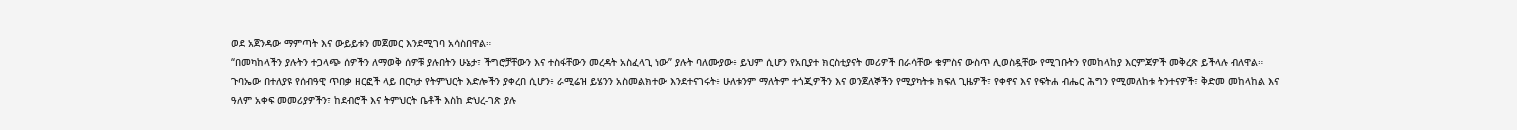ወደ አጀንዳው ማምጣት እና ውይይቱን መጀመር እንደሚገባ አሳስበዋል።
“በመካከላችን ያሉትን ተጋላጭ ሰዎችን ለማወቅ ሰዎቹ ያሉበትን ሁኔታ፣ ችግሮቻቸውን እና ተስፋቸውን መረዳት አስፈላጊ ነው” ያሉት ባለሙያው፥ ይህም ሲሆን የአቢያተ ክርስቲያናት መሪዎች በራሳቸው ቁምስና ውስጥ ሊወስዷቸው የሚገቡትን የመከላከያ እርምጃዎች መቅረጽ ይችላሉ ብለዋል።
ጉባኤው በተለያዩ የሰብዓዊ ጥበቃ ዘርፎች ላይ በርካታ የትምህርት እድሎችን ያቀረበ ሲሆን፥ ራሚሬዝ ይሄንን አስመልክተው እንደተናገሩት፥ ሁለቱንም ማለትም ተጎጂዎችን እና ወንጀለኞችን የሚያካትቱ ክፍለ ጊዜዎች፣ የቀኖና እና የፍትሐ ብሔር ሕግን የሚመለከቱ ትንተናዎች፣ ቅድመ መከላከል እና ዓለም አቀፍ መመሪያዎችን፣ ከደብሮች እና ትምህርት ቤቶች እስከ ድህረ-ገጽ ያሉ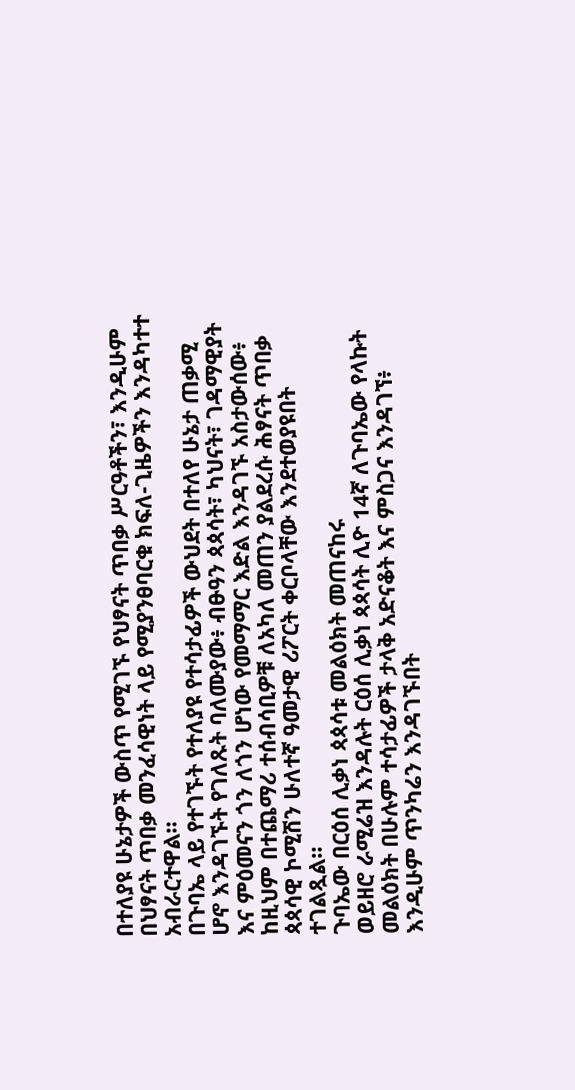በተለያዩ ሁኔታዎች ውስጥ የሚገኙ የህፃናት ጥበቃ ሥርዓቶችን፣ እንዲሁም በህፃናት ጥበቃ መንፈሳዊነት ላይ የሚያንፀባርቁ ክፍለ-ጊዜዎችን እንዳካተተ አብራርተዋል።
በጉባኤ ላይ የተገኙት የተለያዩ የተሳታፊዎች ውህደት በተለየ ሁኔታ ጠቃሚ ሆኖ እንዳገኙት የገለጹት ባለሙያው፥ ብፁዓን ጳጳሳት፣ ካህናት፣ ገዳማዊያት እና ምዕመናን ጎን ለጎን ሆነው የመማማር እድል እንዳገኙ አስታውሰው፥ ከዚህም በተጨማሪ ተሰብሳቢዎቹ ለአካለ መጠን ያልደረሱ ሕፃናት ጥበቃ ጳጳሳዊ ኮሚሽን ሁለተኛ ዓመታዊ ሪፖርት ቀርቦላቸው እንደተወያዩበት ተገልጿል።
ጉባኤው በርዕሰ ሊቃነ ጳጳሳቱ መልዕክት መጠናከሩ
ወይዘሮ ራሚሬዝ እንዳሉት ርዕሰ ሊቃነ ጳጳሳት ሊዮ 14ኛ ለጉባኤው የላኩት መልዕክት በሁሉም ተሳታፊዎች ታላቅ አድናቆት እና ምስጋና እንዳገኘ፥ እንዲሁም ጥንካሬን እንዳገኙበት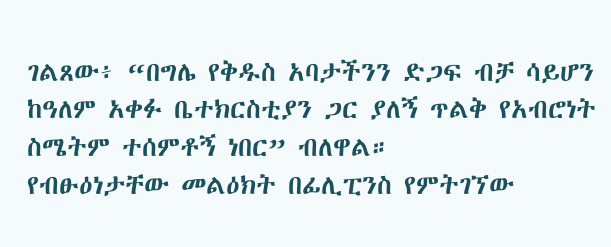ገልጸው፥ “በግሌ የቅዱስ አባታችንን ድጋፍ ብቻ ሳይሆን ከዓለም አቀፉ ቤተክርስቲያን ጋር ያለኝ ጥልቅ የአብሮነት ስሜትም ተሰምቶኝ ነበር” ብለዋል።
የብፁዕነታቸው መልዕክት በፊሊፒንስ የምትገኘው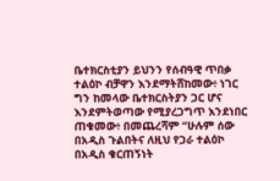ቤተክርስቲያን ይህንን የሰብዓዊ ጥበቃ ተልዕኮ ብቻዋን እንደማትሸከመው፥ ነገር ግን ከመላው ቤተክርስትያን ጋር ሆና እንደምትወጣው የሚያረጋግጥ እንደነበር ጠቁመው፥ በመጨረሻም “ሁሉም ሰው በአዲስ ጉልበትና ለዚህ የጋራ ተልዕኮ በአዲስ ቁርጠኝነት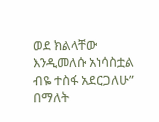ወደ ክልላቸው እንዲመለሱ አነሳስቷል ብዬ ተስፋ አደርጋለሁ” በማለት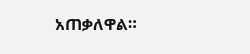አጠቃለዋል።